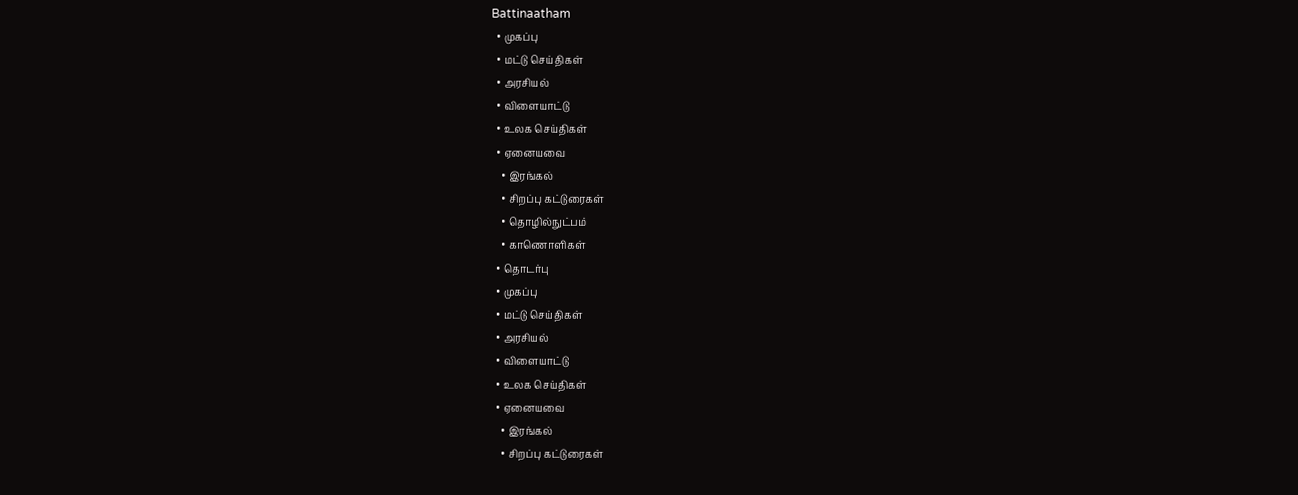Battinaatham
  • முகப்பு
  • மட்டு செய்திகள்
  • அரசியல்
  • விளையாட்டு
  • உலக செய்திகள்
  • ஏனையவை
    • இரங்கல்
    • சிறப்பு கட்டுரைகள்
    • தொழில்நுட்பம்
    • காணொளிகள்
  • தொடர்பு
  • முகப்பு
  • மட்டு செய்திகள்
  • அரசியல்
  • விளையாட்டு
  • உலக செய்திகள்
  • ஏனையவை
    • இரங்கல்
    • சிறப்பு கட்டுரைகள்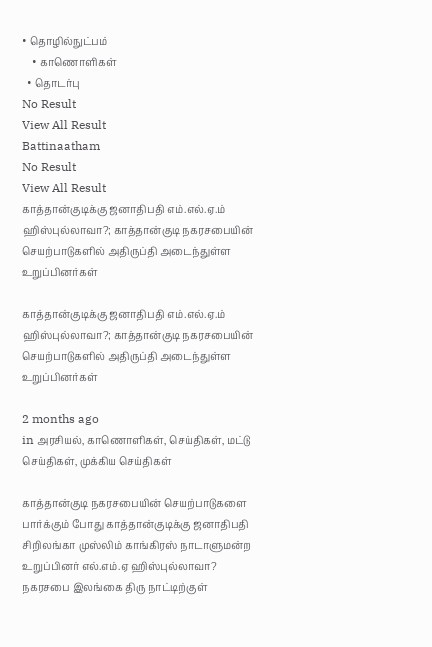• தொழில்நுட்பம்
    • காணொளிகள்
  • தொடர்பு
No Result
View All Result
Battinaatham
No Result
View All Result
காத்தான்குடிக்கு ஜனாதிபதி எம்.எல்.ஏ.ம் ஹிஸ்புல்லாவா?; காத்தான்குடி நகரசபையின் செயற்பாடுகளில் அதிருப்தி அடைந்துள்ள உறுப்பினர்கள்

காத்தான்குடிக்கு ஜனாதிபதி எம்.எல்.ஏ.ம் ஹிஸ்புல்லாவா?; காத்தான்குடி நகரசபையின் செயற்பாடுகளில் அதிருப்தி அடைந்துள்ள உறுப்பினர்கள்

2 months ago
in அரசியல், காணொளிகள், செய்திகள், மட்டு செய்திகள், முக்கிய செய்திகள்

காத்தான்குடி நகரசபையின் செயற்பாடுகளை பார்க்கும் போது காத்தான்குடிக்கு ஜனாதிபதி சிறிலங்கா முஸ்லிம் காங்கிரஸ் நாடாளுமன்ற உறுப்பினர் எல்.எம்.ஏ ஹிஸ்புல்லாவா? நகரசபை இலங்கை திரு நாட்டிற்குள்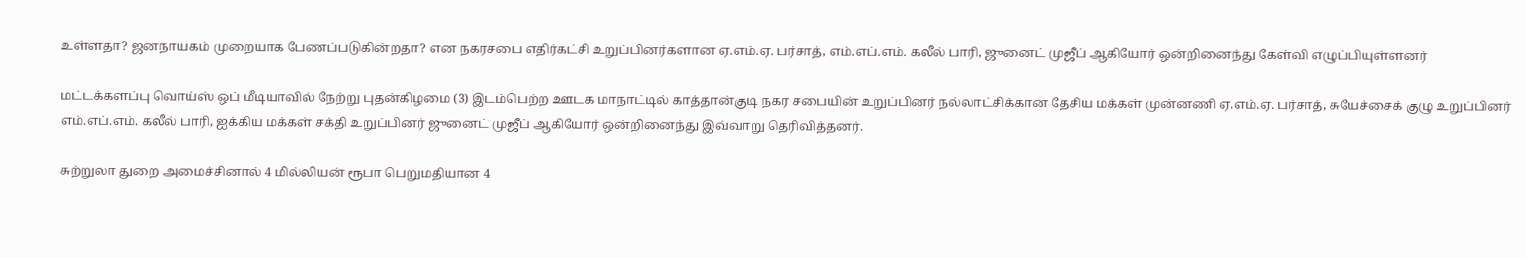உள்ளதா? ஜனநாயகம் முறையாக பேணப்படுகின்றதா? என நகரசபை எதிர்கட்சி உறுப்பினர்களான ஏ.எம்.ஏ. பர்சாத், எம்.எப்.எம். கலீல் பாரி, ஜுனைட் முஜீப் ஆகியோர் ஒன்றினைந்து கேள்வி எழுப்பியுள்ளனர்

மட்டக்களப்பு வொய்ஸ் ஒப் மீடியாவில் நேற்று புதன்கிழமை (3) இடம்பெற்ற ஊடக மாநாட்டில் காத்தான்குடி நகர சபையின் உறுப்பினர் நல்லாட்சிக்கான தேசிய மக்கள் முன்னணி ஏ.எம்.ஏ. பர்சாத், சுயேச்சைக் குழு உறுப்பினர் எம்.எப்.எம். கலீல் பாரி, ஐக்கிய மக்கள் சக்தி உறுப்பினர் ஜுனைட் முஜீப் ஆகியோர் ஒன்றினைந்து இவ்வாறு தெரிவித்தனர்.

சுற்றுலா துறை அமைச்சினால் 4 மில்லியன் ரூபா பெறுமதியான 4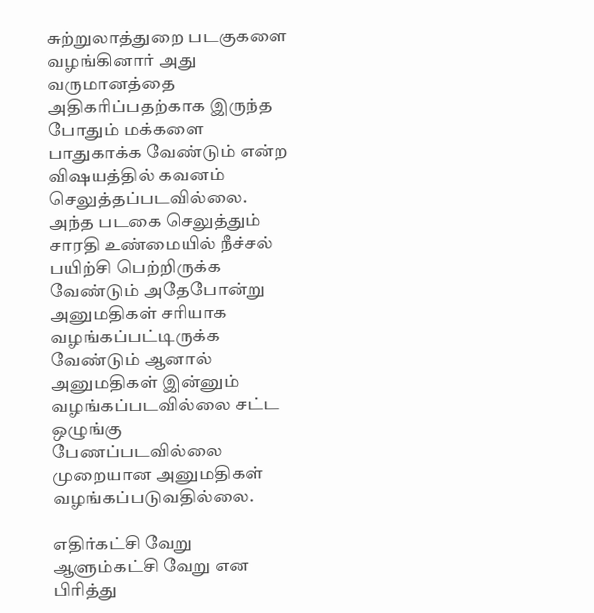சுற்றுலாத்துறை படகுகளை வழங்கினார் அது வருமானத்தை அதிகரிப்பதற்காக இருந்த போதும் மக்களை பாதுகாக்க வேண்டும் என்ற விஷயத்தில் கவனம் செலுத்தப்படவில்லை. அந்த படகை செலுத்தும் சாரதி உண்மையில் நீச்சல் பயிற்சி பெற்றிருக்க வேண்டும் அதேபோன்று அனுமதிகள் சரியாக வழங்கப்பட்டிருக்க வேண்டும் ஆனால் அனுமதிகள் இன்னும் வழங்கப்படவில்லை சட்ட ஒழுங்கு பேணப்படவில்லை முறையான அனுமதிகள் வழங்கப்படுவதில்லை.

எதிர்கட்சி வேறு ஆளும்கட்சி வேறு என பிரித்து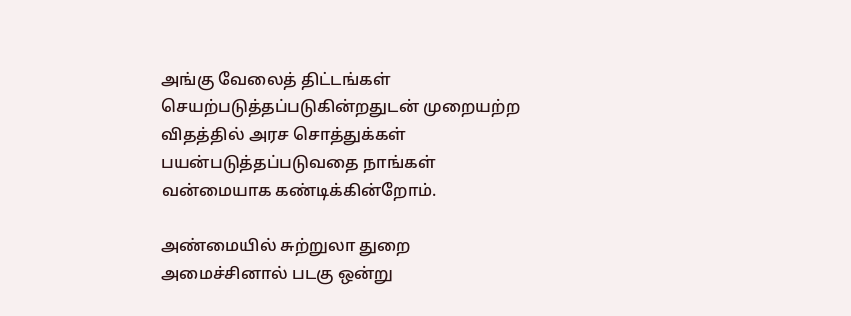அங்கு வேலைத் திட்டங்கள் செயற்படுத்தப்படுகின்றதுடன் முறையற்ற விதத்தில் அரச சொத்துக்கள் பயன்படுத்தப்படுவதை நாங்கள் வன்மையாக கண்டிக்கின்றோம்.

அண்மையில் சுற்றுலா துறை அமைச்சினால் படகு ஒன்று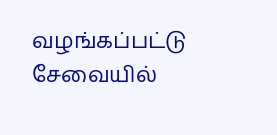வழங்கப்பட்டு சேவையில்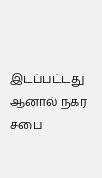இடப்பட்டது ஆனால் நகர சபை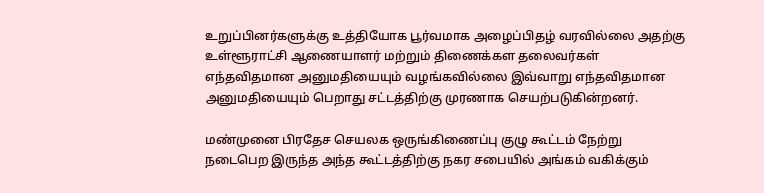உறுப்பினர்களுக்கு உத்தியோக பூர்வமாக அழைப்பிதழ் வரவில்லை அதற்கு உள்ளூராட்சி ஆணையாளர் மற்றும் திணைக்கள தலைவர்கள் எந்தவிதமான அனுமதியையும் வழங்கவில்லை இவ்வாறு எந்தவிதமான அனுமதியையும் பெறாது சட்டத்திற்கு முரணாக செயற்படுகின்றனர்.

மண்முனை பிரதேச செயலக ஒருங்கிணைப்பு குழு கூட்டம் நேற்று நடைபெற இருந்த அந்த கூட்டத்திற்கு நகர சபையில் அங்கம் வகிக்கும்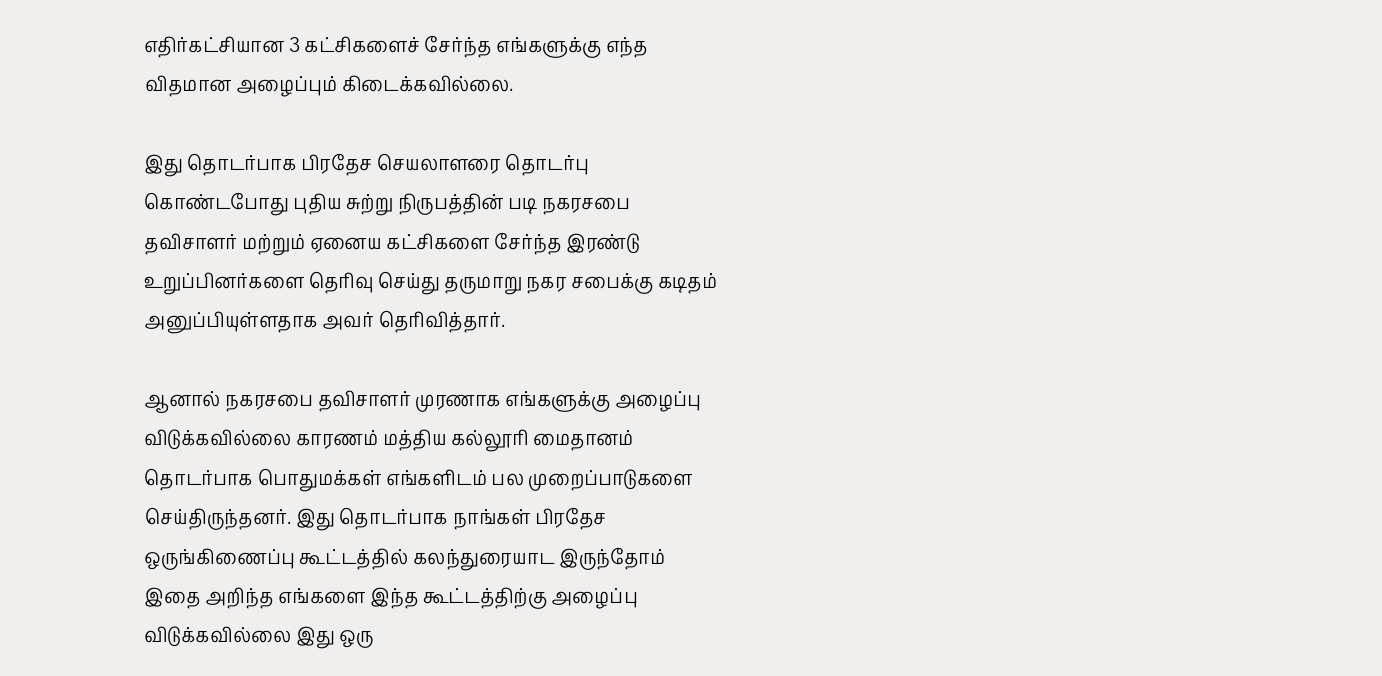எதிர்கட்சியான 3 கட்சிகளைச் சேர்ந்த எங்களுக்கு எந்த விதமான அழைப்பும் கிடைக்கவில்லை.

இது தொடர்பாக பிரதேச செயலாளரை தொடர்பு கொண்டபோது புதிய சுற்று நிருபத்தின் படி நகரசபை தவிசாளர் மற்றும் ஏனைய கட்சிகளை சேர்ந்த இரண்டு உறுப்பினர்களை தெரிவு செய்து தருமாறு நகர சபைக்கு கடிதம் அனுப்பியுள்ளதாக அவர் தெரிவித்தார்.

ஆனால் நகரசபை தவிசாளர் முரணாக எங்களுக்கு அழைப்பு விடுக்கவில்லை காரணம் மத்திய கல்லூரி மைதானம் தொடர்பாக பொதுமக்கள் எங்களிடம் பல முறைப்பாடுகளை செய்திருந்தனர். இது தொடர்பாக நாங்கள் பிரதேச ஒருங்கிணைப்பு கூட்டத்தில் கலந்துரையாட இருந்தோம் இதை அறிந்த எங்களை இந்த கூட்டத்திற்கு அழைப்பு விடுக்கவில்லை இது ஒரு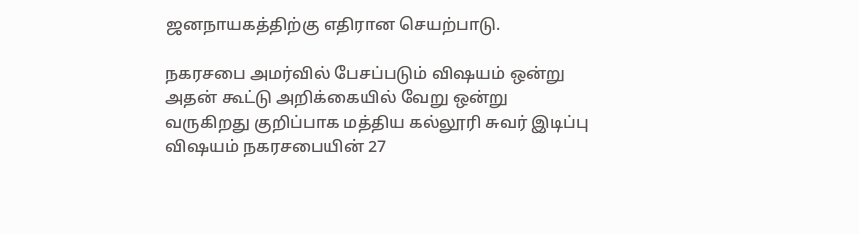ஜனநாயகத்திற்கு எதிரான செயற்பாடு.

நகரசபை அமர்வில் பேசப்படும் விஷயம் ஒன்று அதன் கூட்டு அறிக்கையில் வேறு ஒன்று வருகிறது குறிப்பாக மத்திய கல்லூரி சுவர் இடிப்பு விஷயம் நகரசபையின் 27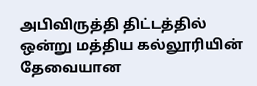அபிவிருத்தி திட்டத்தில் ஒன்று மத்திய கல்லூரியின் தேவையான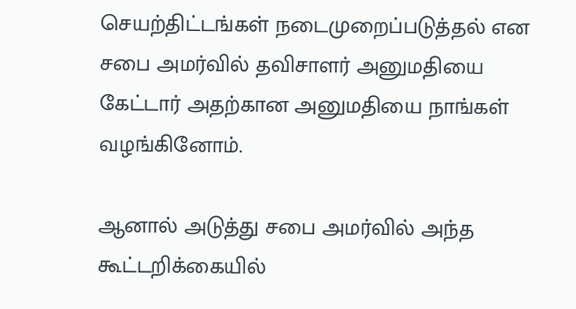செயற்திட்டங்கள் நடைமுறைப்படுத்தல் என சபை அமர்வில் தவிசாளர் அனுமதியை கேட்டார் அதற்கான அனுமதியை நாங்கள் வழங்கினோம்.

ஆனால் அடுத்து சபை அமர்வில் அந்த கூட்டறிக்கையில்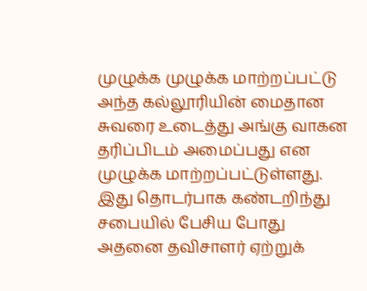முழுக்க முழுக்க மாற்றப்பட்டு அந்த கல்லூரியின் மைதான சுவரை உடைத்து அங்கு வாகன தரிப்பிடம் அமைப்பது என முழுக்க மாற்றப்பட்டுள்ளது. இது தொடர்பாக கண்டறிந்து சபையில் பேசிய போது அதனை தவிசாளர் ஏற்றுக்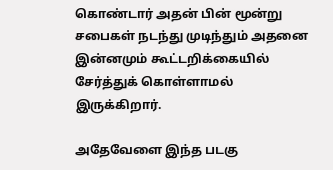கொண்டார் அதன் பின் மூன்று சபைகள் நடந்து முடிந்தும் அதனை இன்னமும் கூட்டறிக்கையில் சேர்த்துக் கொள்ளாமல் இருக்கிறார்.

அதேவேளை இந்த படகு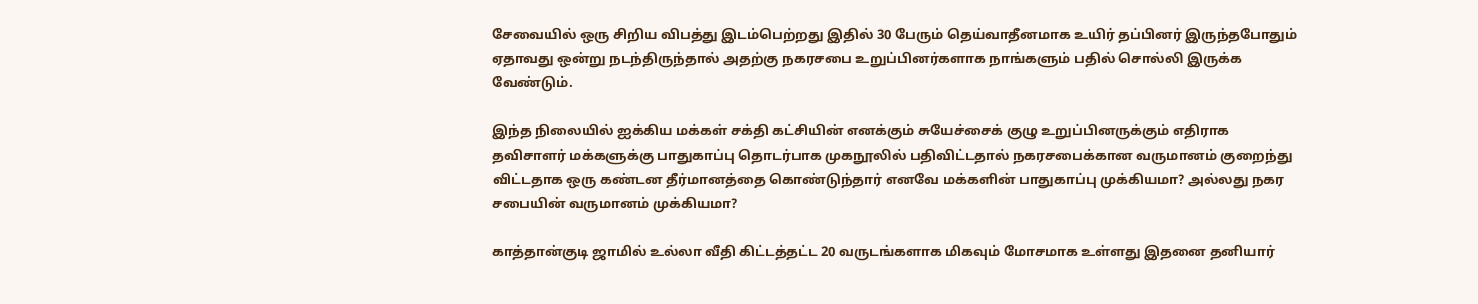சேவையில் ஒரு சிறிய விபத்து இடம்பெற்றது இதில் 30 பேரும் தெய்வாதீனமாக உயிர் தப்பினர் இருந்தபோதும் ஏதாவது ஒன்று நடந்திருந்தால் அதற்கு நகரசபை உறுப்பினர்களாக நாங்களும் பதில் சொல்லி இருக்க வேண்டும்.

இந்த நிலையில் ஐக்கிய மக்கள் சக்தி கட்சியின் எனக்கும் சுயேச்சைக் குழு உறுப்பினருக்கும் எதிராக தவிசாளர் மக்களுக்கு பாதுகாப்பு தொடர்பாக முகநூலில் பதிவிட்டதால் நகரசபைக்கான வருமானம் குறைந்து விட்டதாக ஒரு கண்டன தீர்மானத்தை கொண்டுந்தார் எனவே மக்களின் பாதுகாப்பு முக்கியமா? அல்லது நகர சபையின் வருமானம் முக்கியமா?

காத்தான்குடி ஜாமில் உல்லா வீதி கிட்டத்தட்ட 20 வருடங்களாக மிகவும் மோசமாக உள்ளது இதனை தனியார்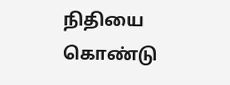நிதியை கொண்டு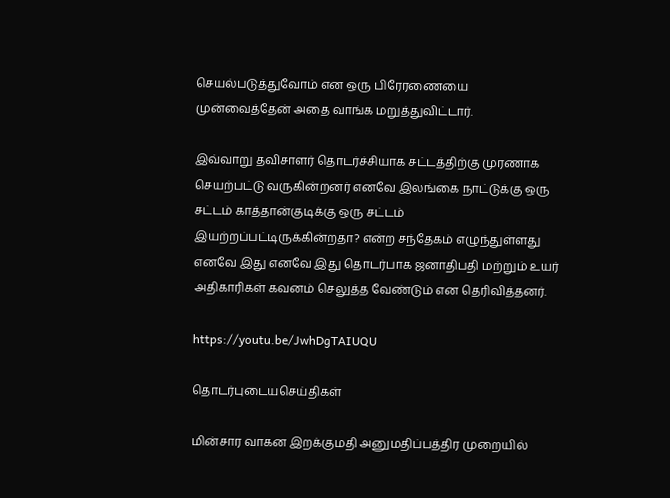செயல்படுத்துவோம் என ஒரு பிரேரணையை முன்வைத்தேன் அதை வாங்க மறுத்துவிட்டார்.

இவ்வாறு தவிசாளர் தொடர்ச்சியாக சட்டத்திற்கு முரணாக செயற்பட்டு வருகின்றனர் எனவே இலங்கை நாட்டுக்கு ஒரு சட்டம் காத்தான்குடிக்கு ஒரு சட்டம் இயற்றப்பட்டிருக்கின்றதா? என்ற சந்தேகம் எழுந்துள்ளது எனவே இது எனவே இது தொடர்பாக ஜனாதிபதி மற்றும் உயர் அதிகாரிகள் கவனம் செலுத்த வேண்டும் என தெரிவித்தனர்.

https://youtu.be/JwhDgTAIUQU

தொடர்புடையசெய்திகள்

மின்சார வாகன இறக்குமதி அனுமதிப்பத்திர முறையில்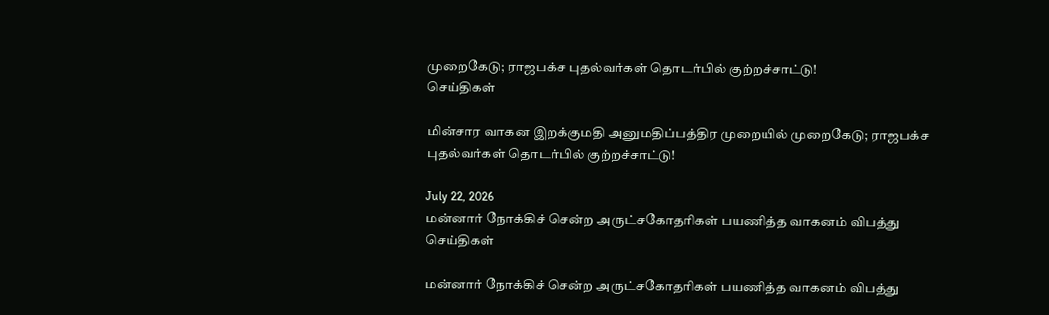முறைகேடு; ராஜபக்ச புதல்வர்கள் தொடர்பில் குற்றச்சாட்டு!
செய்திகள்

மின்சார வாகன இறக்குமதி அனுமதிப்பத்திர முறையில் முறைகேடு; ராஜபக்ச புதல்வர்கள் தொடர்பில் குற்றச்சாட்டு!

July 22, 2026
மன்னார் நோக்கிச் சென்ற அருட்சகோதரிகள் பயணித்த வாகனம் விபத்து
செய்திகள்

மன்னார் நோக்கிச் சென்ற அருட்சகோதரிகள் பயணித்த வாகனம் விபத்து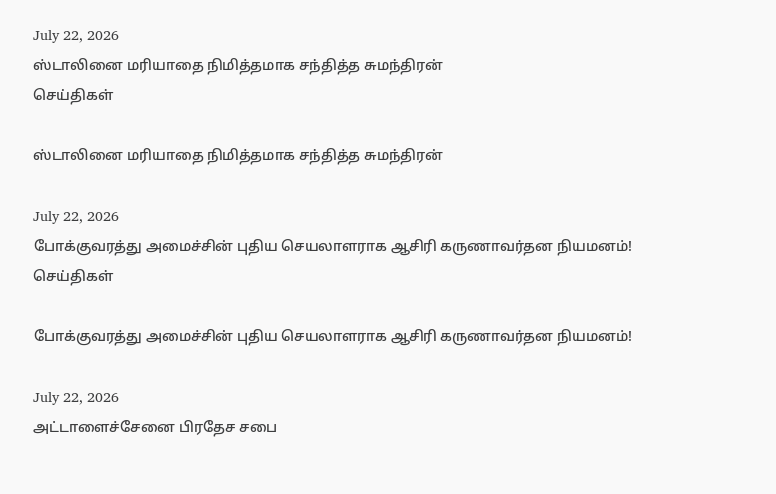July 22, 2026
ஸ்டாலினை மரியாதை நிமித்தமாக சந்தித்த சுமந்திரன்
செய்திகள்

ஸ்டாலினை மரியாதை நிமித்தமாக சந்தித்த சுமந்திரன்

July 22, 2026
போக்குவரத்து அமைச்சின் புதிய செயலாளராக ஆசிரி கருணாவர்தன நியமனம்!
செய்திகள்

போக்குவரத்து அமைச்சின் புதிய செயலாளராக ஆசிரி கருணாவர்தன நியமனம்!

July 22, 2026
அட்டாளைச்சேனை பிரதேச சபை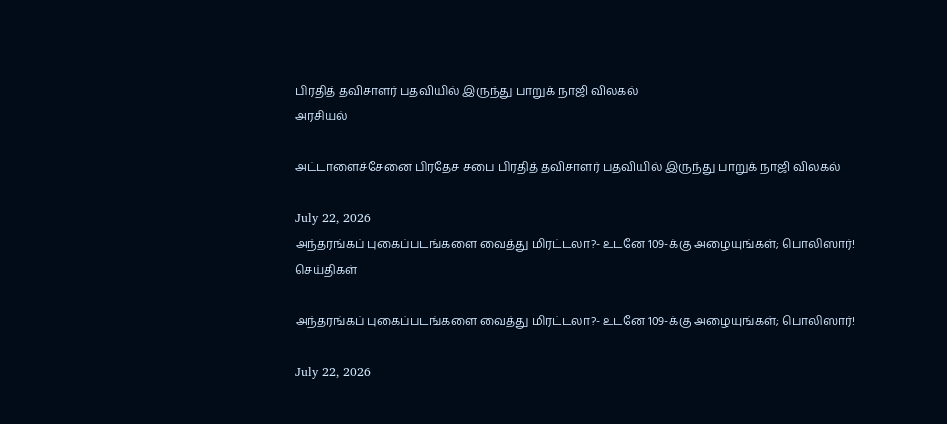பிரதித் தவிசாளர் பதவியில் இருந்து பாறுக் நாஜி விலகல்
அரசியல்

அட்டாளைச்சேனை பிரதேச சபை பிரதித் தவிசாளர் பதவியில் இருந்து பாறுக் நாஜி விலகல்

July 22, 2026
அந்தரங்கப் புகைப்படங்களை வைத்து மிரட்டலா?- உடனே 109-க்கு அழையுங்கள்; பொலிஸார்!
செய்திகள்

அந்தரங்கப் புகைப்படங்களை வைத்து மிரட்டலா?- உடனே 109-க்கு அழையுங்கள்; பொலிஸார்!

July 22, 2026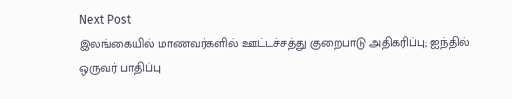Next Post
இலங்கையில் மாணவர்களில் ஊட்டச்சத்து குறைபாடு அதிகரிப்பு; ஐந்தில் ஒருவர் பாதிப்பு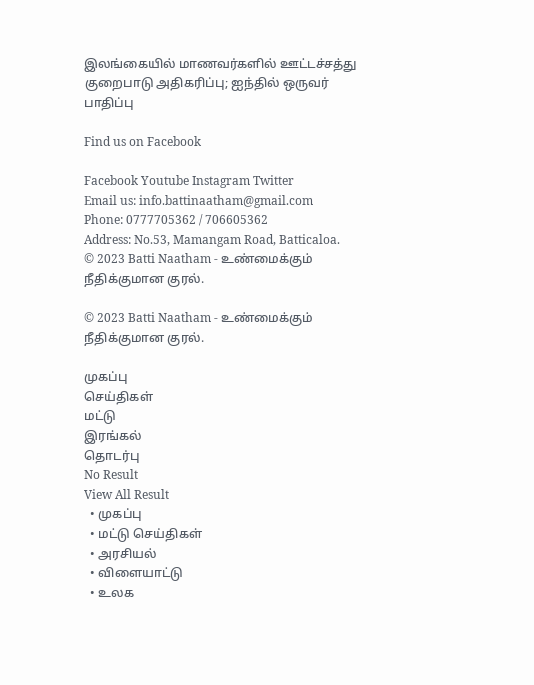இலங்கையில் மாணவர்களில் ஊட்டச்சத்து குறைபாடு அதிகரிப்பு; ஐந்தில் ஒருவர் பாதிப்பு

Find us on Facebook

Facebook Youtube Instagram Twitter
Email us: info.battinaatham@gmail.com
Phone: 0777705362 / 706605362
Address: No.53, Mamangam Road, Batticaloa.
© 2023 Batti Naatham - உண்மைக்கும் நீதிக்குமான குரல்.

© 2023 Batti Naatham - உண்மைக்கும் நீதிக்குமான குரல்.

முகப்பு
செய்திகள்
மட்டு
இரங்கல்
தொடர்பு
No Result
View All Result
  • முகப்பு
  • மட்டு செய்திகள்
  • அரசியல்
  • விளையாட்டு
  • உலக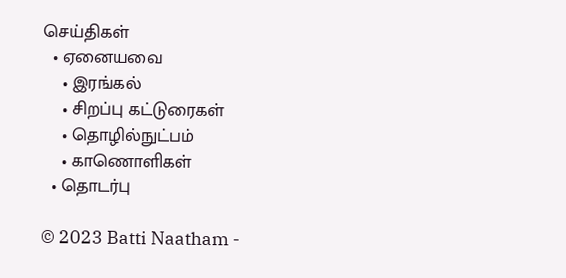செய்திகள்
  • ஏனையவை
    • இரங்கல்
    • சிறப்பு கட்டுரைகள்
    • தொழில்நுட்பம்
    • காணொளிகள்
  • தொடர்பு

© 2023 Batti Naatham -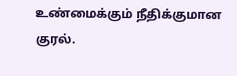உண்மைக்கும் நீதிக்குமான குரல்.